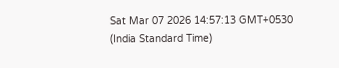Sat Mar 07 2026 14:57:13 GMT+0530 (India Standard Time)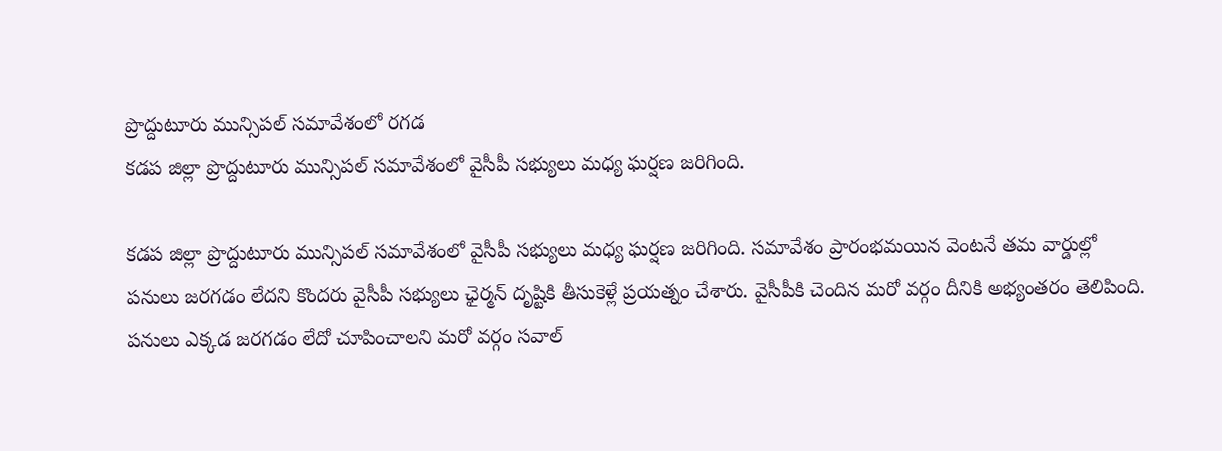ప్రొద్దుటూరు మున్సిపల్ సమావేశంలో రగడ
కడప జిల్లా ప్రొద్దుటూరు మున్సిపల్ సమావేశంలో వైసీపీ సభ్యులు మధ్య ఘర్షణ జరిగింది.

కడప జిల్లా ప్రొద్దుటూరు మున్సిపల్ సమావేశంలో వైసీపీ సభ్యులు మధ్య ఘర్షణ జరిగింది. సమావేశం ప్రారంభమయిన వెంటనే తమ వార్డుల్లో పనులు జరగడం లేదని కొందరు వైసీపీ సభ్యులు ఛైర్మన్ దృష్టికి తీసుకెళ్లే ప్రయత్నం చేశారు. వైసీపీకి చెందిన మరో వర్గం దీనికి అభ్యంతరం తెలిపింది. పనులు ఎక్కడ జరగడం లేదో చూపించాలని మరో వర్గం సవాల్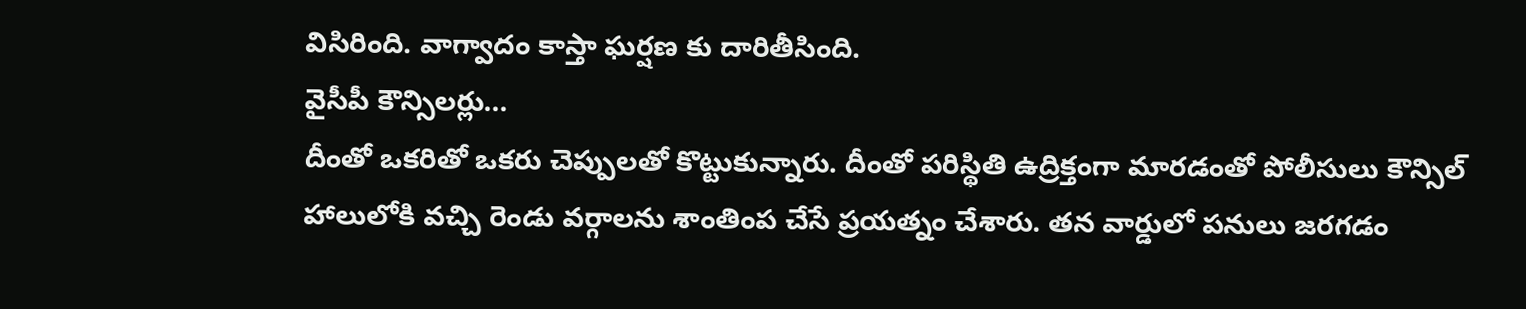విసిరింది. వాగ్వాదం కాస్తా ఘర్షణ కు దారితీసింది.
వైసీపీ కౌన్సిలర్లు...
దీంతో ఒకరితో ఒకరు చెప్పులతో కొట్టుకున్నారు. దీంతో పరిస్థితి ఉద్రిక్తంగా మారడంతో పోలీసులు కౌన్సిల్ హాలులోకి వచ్చి రెండు వర్గాలను శాంతింప చేసే ప్రయత్నం చేశారు. తన వార్డులో పనులు జరగడం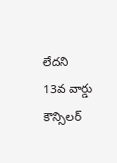లేదని 13వ వార్డు కౌన్సిలర్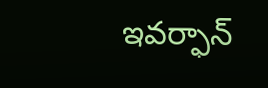ఇవర్ఫాన్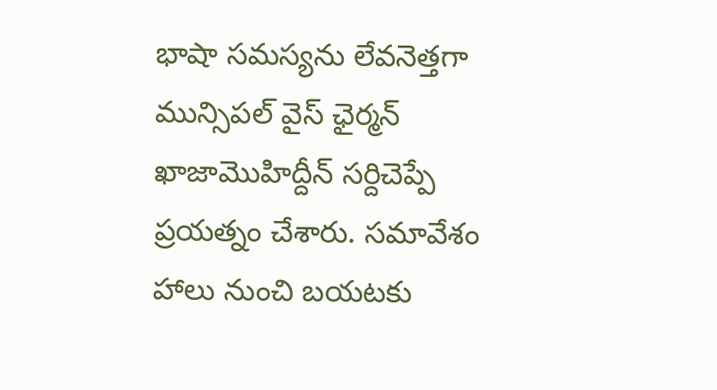భాషా సమస్యను లేవనెత్తగా మున్సిపల్ వైస్ ఛైర్మన్ ఖాజామొహిద్దీన్ సర్దిచెప్పే ప్రయత్నం చేశారు. సమావేశం హాలు నుంచి బయటకు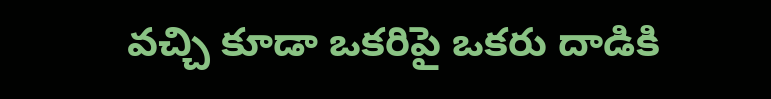వచ్చి కూడా ఒకరిపై ఒకరు దాడికి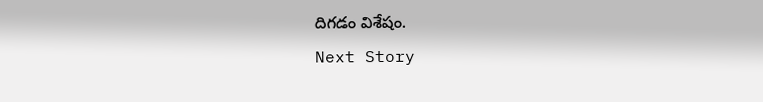దిగడం విశేషం.
Next Story